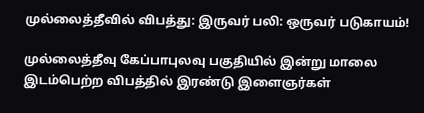முல்லைத்தீவில் விபத்து: இருவர் பலி: ஒருவர் படுகாயம்!

முல்லைத்தீவு கேப்பாபுலவு பகுதியில் இன்று மாலை இடம்பெற்ற விபத்தில் இரண்டு இளைஞர்கள்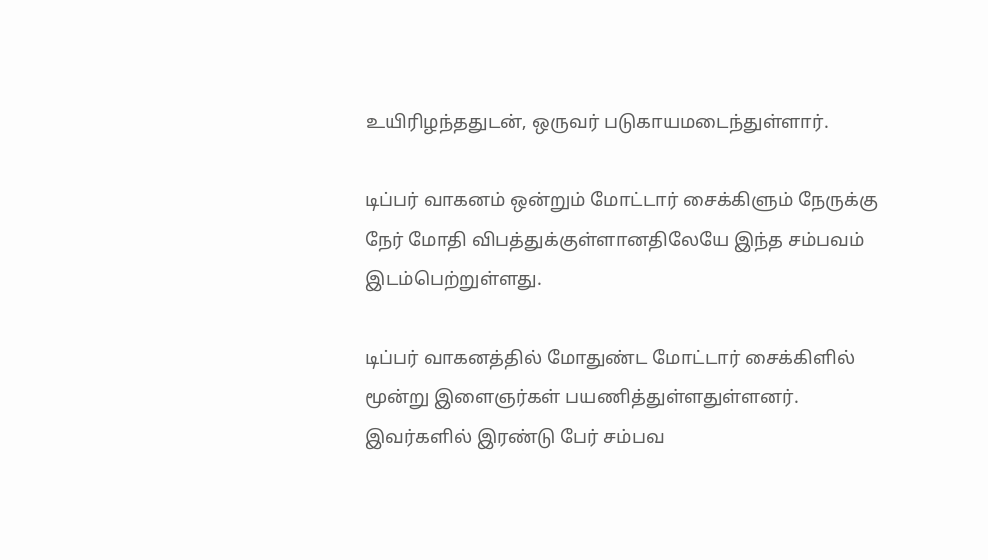உயிரிழந்ததுடன், ஒருவர் படுகாயமடைந்துள்ளார்.

டிப்பர் வாகனம் ஒன்றும் மோட்டார் சைக்கிளும் நேருக்கு நேர் மோதி விபத்துக்குள்ளானதிலேயே இந்த சம்பவம் இடம்பெற்றுள்ளது.

டிப்பர் வாகனத்தில் மோதுண்ட மோட்டார் சைக்கிளில் மூன்று இளைஞர்கள் பயணித்துள்ளதுள்ளனர். இவர்களில் இரண்டு பேர் சம்பவ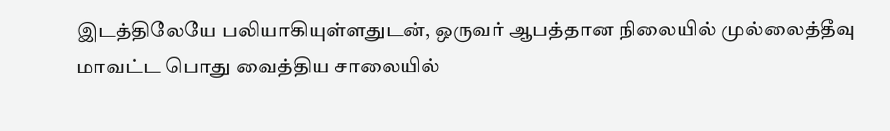இடத்திலேயே பலியாகியுள்ளதுடன், ஒருவர் ஆபத்தான நிலையில் முல்லைத்தீவு மாவட்ட பொது வைத்திய சாலையில்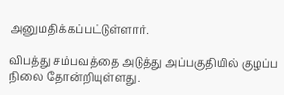அனுமதிக்கப்பட்டுள்ளார்.

விபத்து சம்பவத்தை அடுத்து அப்பகுதியில் குழப்ப நிலை தோன்றியுள்ளது.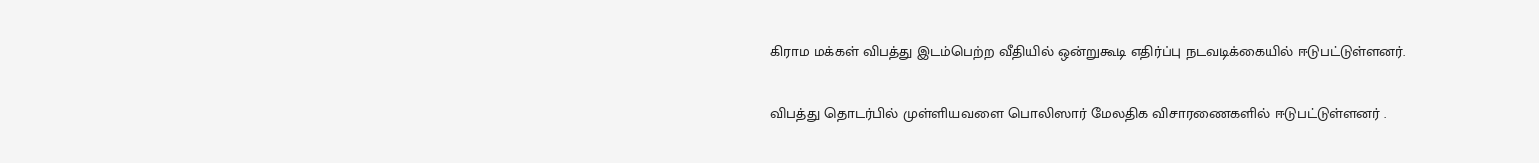கிராம மக்கள் விபத்து இடம்பெற்ற வீதியில் ஒன்றுகூடி எதிர்ப்பு நடவடிக்கையில் ஈடுபட்டுள்ளனர்.

விபத்து தொடர்பில் முள்ளியவளை பொலிஸார் மேலதிக விசாரணைகளில் ஈடுபட்டுள்ளனர் .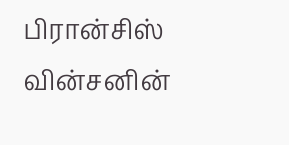பிரான்சிஸ் வின்சனின்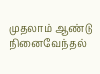முதலாம் ஆண்டு நினைவேந்தல்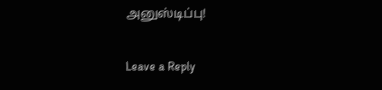அனுஸ்டிப்பு!

Leave a Reply